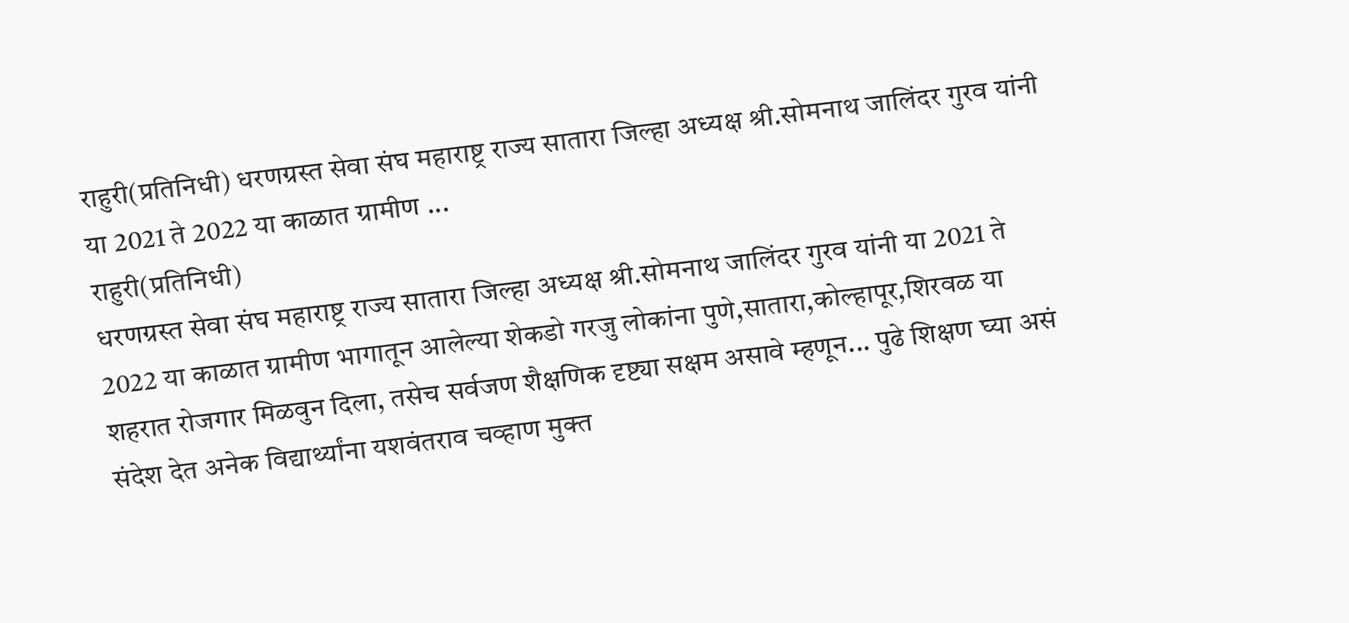राहुरी(प्रतिनिधी) धरणग्रस्त सेवा संघ महाराष्ट्र राज्य सातारा जिल्हा अध्यक्ष श्री.सोमनाथ जालिंदर गुरव यांनी या 2021 ते 2022 या काळात ग्रामीण ...
राहुरी(प्रतिनिधी)
धरणग्रस्त सेवा संघ महाराष्ट्र राज्य सातारा जिल्हा अध्यक्ष श्री.सोमनाथ जालिंदर गुरव यांनी या 2021 ते 2022 या काळात ग्रामीण भागातून आलेल्या शेकडो गरजु लोकांना पुणे,सातारा,कोल्हापूर,शिरवळ या शहरात रोजगार मिळवुन दिला, तसेच सर्वजण शैक्षणिक दृष्ट्या सक्षम असावे म्हणून... पुढे शिक्षण घ्या असं संदेश देत अनेक विद्यार्थ्यांना यशवंतराव चव्हाण मुक्त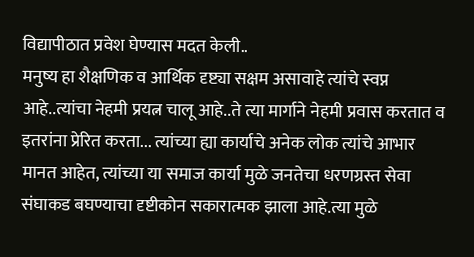विद्यापीठात प्रवेश घेण्यास मदत केली..
मनुष्य हा शैक्षणिक व आर्थिक दृष्ट्या सक्षम असावाहे त्यांचे स्वप्न आहे..त्यांचा नेहमी प्रयत्न चालू आहे..ते त्या मार्गाने नेहमी प्रवास करतात व इतरांना प्रेरित करता... त्यांच्या ह्या कार्याचे अनेक लोक त्यांचे आभार मानत आहेत, त्यांच्या या समाज कार्या मुळे जनतेचा धरणग्रस्त सेवा संघाकड बघण्याचा दृष्टीकोन सकारात्मक झाला आहे.त्या मुळे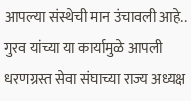आपल्या संस्थेची मान उंचावली आहे.. गुरव यांच्या या कार्यामुळे आपली धरणग्रस्त सेवा संघाच्या राज्य अध्यक्ष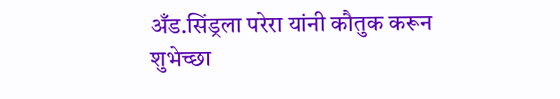अँड.सिंड्रला परेरा यांनी कौतुक करून शुभेच्छा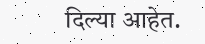दिल्या आहेत.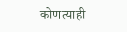कोणत्याही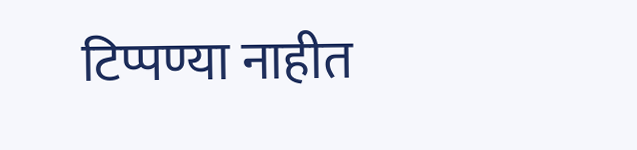टिप्पण्या नाहीत